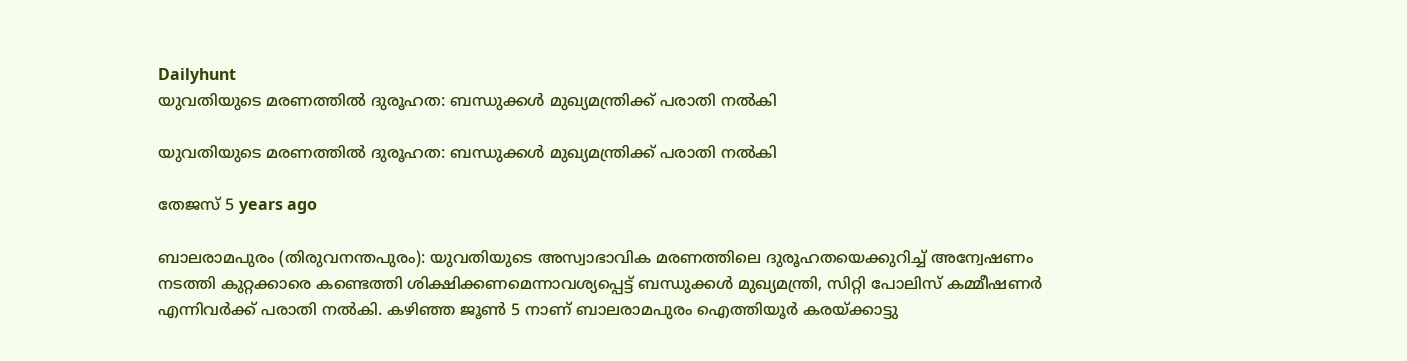Dailyhunt
യുവതിയുടെ മരണത്തില്‍ ദുരൂഹത: ബന്ധുക്കള്‍ മുഖ്യമന്ത്രിക്ക് പരാതി നല്‍കി

യുവതിയുടെ മരണത്തില്‍ ദുരൂഹത: ബന്ധുക്കള്‍ മുഖ്യമന്ത്രിക്ക് പരാതി നല്‍കി

തേജസ് 5 years ago

ബാലരാമപുരം (തിരുവനന്തപുരം): യുവതിയുടെ അസ്വാഭാവിക മരണത്തിലെ ദുരൂഹതയെക്കുറിച്ച്‌ അന്വേഷണം നടത്തി കുറ്റക്കാരെ കണ്ടെത്തി ശിക്ഷിക്കണമെന്നാവശ്യപ്പെട്ട് ബന്ധുക്കള്‍ മുഖ്യമന്ത്രി, സിറ്റി പോലിസ് കമ്മീഷണര്‍ എന്നിവര്‍ക്ക് പരാതി നല്‍കി. കഴിഞ്ഞ ജൂണ്‍ 5 നാണ് ബാലരാമപുരം ഐത്തിയൂര്‍ കരയ്ക്കാട്ടു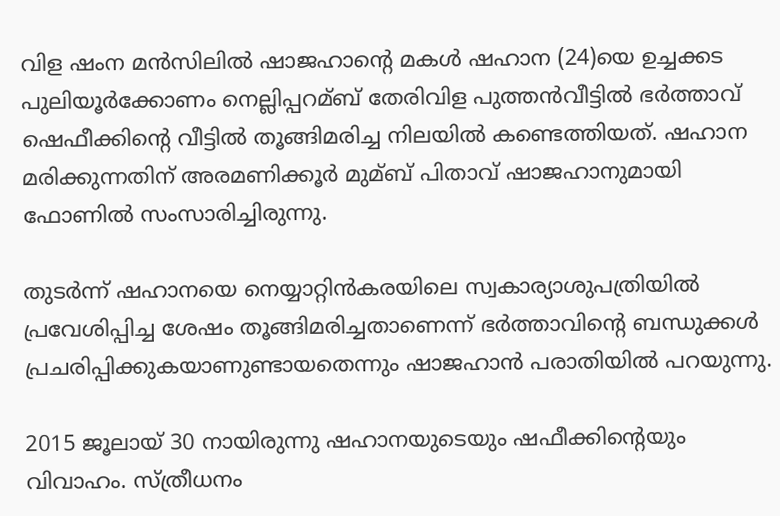വിള ഷംന മന്‍സിലില്‍ ഷാജഹാന്റെ മകള്‍ ഷഹാന (24)യെ ഉച്ചക്കട പുലിയൂര്‍ക്കോണം നെല്ലിപ്പറമ്ബ് തേരിവിള പുത്തന്‍വീട്ടില്‍ ഭര്‍ത്താവ് ഷെഫീക്കിന്റെ വീട്ടില്‍ തൂങ്ങിമരിച്ച നിലയില്‍ കണ്ടെത്തിയത്. ഷഹാന മരിക്കുന്നതിന് അരമണിക്കൂര്‍ മുമ്ബ് പിതാവ് ഷാജഹാനുമായി ഫോണില്‍ സംസാരിച്ചിരുന്നു.

തുടര്‍ന്ന് ഷഹാനയെ നെയ്യാറ്റിന്‍കരയിലെ സ്വകാര്യാശുപത്രിയില്‍ പ്രവേശിപ്പിച്ച ശേഷം തൂങ്ങിമരിച്ചതാണെന്ന് ഭര്‍ത്താവിന്റെ ബന്ധുക്കള്‍ പ്രചരിപ്പിക്കുകയാണുണ്ടായതെന്നും ഷാജഹാന്‍ പരാതിയില്‍ പറയുന്നു.

2015 ജൂലായ് 30 നായിരുന്നു ഷഹാനയുടെയും ഷഫീക്കിന്റെയും വിവാഹം. സ്ത്രീധനം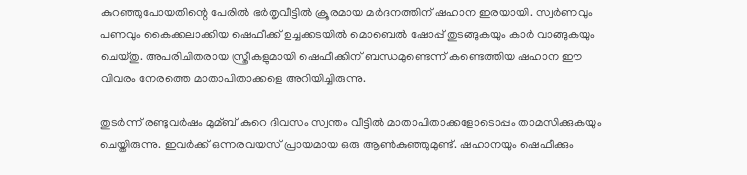കുറഞ്ഞുപോയതിന്റെ പേരില്‍ ഭര്‍തൃവീട്ടില്‍ ക്രൂരമായ മര്‍ദനത്തിന് ഷഹാന ഇരയായി. സ്വര്‍ണവും പണവും കൈക്കലാക്കിയ ഷെഫീക്ക് ഉച്ചക്കടയില്‍ മൊബെല്‍ ഷോപ്പ് തുടങ്ങുകയും കാര്‍ വാങ്ങുകയും ചെയ്തു. അപരിചിതരായ സ്ത്രീകളുമായി ഷെഫീക്കിന് ബന്ധമുണ്ടെന്ന് കണ്ടെത്തിയ ഷഹാന ഈ വിവരം നേരത്തെ മാതാപിതാക്കളെ അറിയിച്ചിരുന്നു.

തുടര്‍ന്ന് രണ്ടുവര്‍ഷം മുമ്ബ് കുറെ ദിവസം സ്വന്തം വീട്ടില്‍ മാതാപിതാക്കളോടൊപ്പം താമസിക്കുകയും ചെയ്തിരുന്നു. ഇവര്‍ക്ക് ഒന്നരവയസ് പ്രായമായ ഒരു ആണ്‍കുഞ്ഞുമുണ്ട്. ഷഹാനയും ഷെഫീക്കും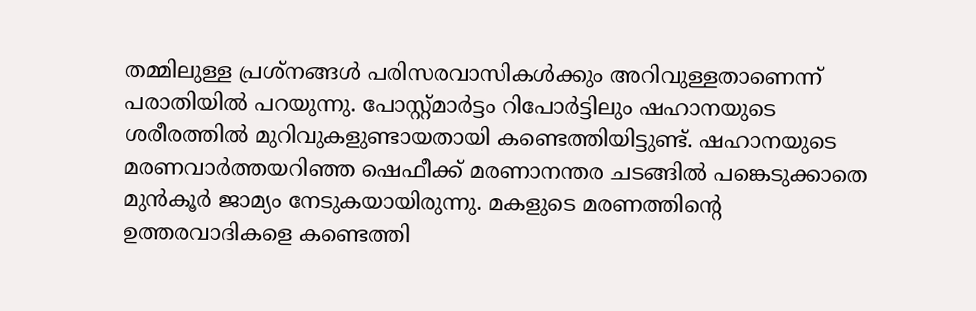തമ്മിലുള്ള പ്രശ്‌നങ്ങള്‍ പരിസരവാസികള്‍ക്കും അറിവുള്ളതാണെന്ന് പരാതിയില്‍ പറയുന്നു. പോസ്റ്റ്മാര്‍ട്ടം റിപോര്‍ട്ടിലും ഷഹാനയുടെ ശരീരത്തില്‍ മുറിവുകളുണ്ടായതായി കണ്ടെത്തിയിട്ടുണ്ട്. ഷഹാനയുടെ മരണവാര്‍ത്തയറിഞ്ഞ ഷെഫീക്ക് മരണാനന്തര ചടങ്ങില്‍ പങ്കെടുക്കാതെ മുന്‍കൂര്‍ ജാമ്യം നേടുകയായിരുന്നു. മകളുടെ മരണത്തിന്റെ ഉത്തരവാദികളെ കണ്ടെത്തി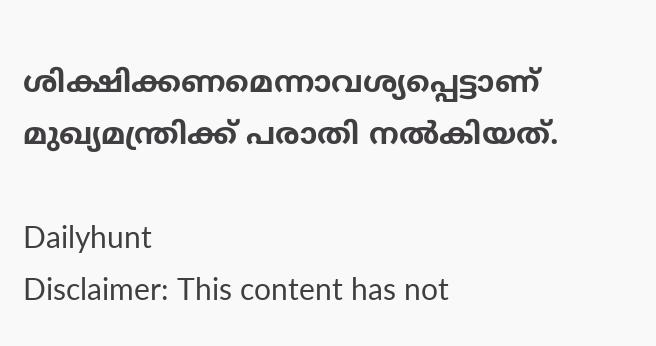ശിക്ഷിക്കണമെന്നാവശ്യപ്പെട്ടാണ് മുഖ്യമന്ത്രിക്ക് പരാതി നല്‍കിയത്.

Dailyhunt
Disclaimer: This content has not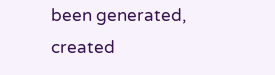been generated, created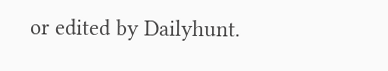or edited by Dailyhunt.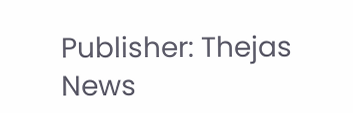Publisher: Thejas News